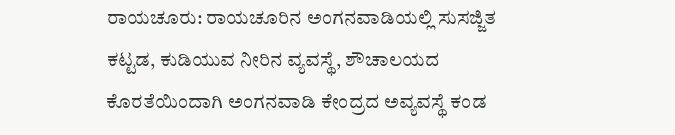ರಾಯಚೂರು: ರಾಯಚೂರಿನ ಅಂಗನವಾಡಿಯಲ್ಲಿ ಸುಸಜ್ಜಿತ ಕಟ್ಟಡ, ಕುಡಿಯುವ ನೀರಿನ ವ್ಯವಸ್ಥೆ, ಶೌಚಾಲಯದ ಕೊರತೆಯಿಂದಾಗಿ ಅಂಗನವಾಡಿ ಕೇಂದ್ರದ ಅವ್ಯವಸ್ಥೆ ಕಂಡ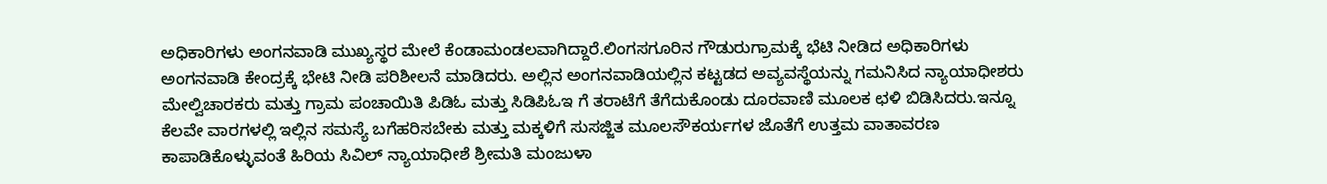ಅಧಿಕಾರಿಗಳು ಅಂಗನವಾಡಿ ಮುಖ್ಯಸ್ಥರ ಮೇಲೆ ಕೆಂಡಾಮಂಡಲವಾಗಿದ್ದಾರೆ.ಲಿಂಗಸಗೂರಿನ ಗೌಡುರುಗ್ರಾಮಕ್ಕೆ ಭೆಟಿ ನೀಡಿದ ಅಧಿಕಾರಿಗಳು ಅಂಗನವಾಡಿ ಕೇಂದ್ರಕ್ಕೆ ಭೇಟಿ ನೀಡಿ ಪರಿಶೀಲನೆ ಮಾಡಿದರು. ಅಲ್ಲಿನ ಅಂಗನವಾಡಿಯಲ್ಲಿನ ಕಟ್ಟಡದ ಅವ್ಯವಸ್ಥೆಯನ್ನು ಗಮನಿಸಿದ ನ್ಯಾಯಾಧೀಶರು ಮೇಲ್ವಿಚಾರಕರು ಮತ್ತು ಗ್ರಾಮ ಪಂಚಾಯಿತಿ ಪಿಡಿಓ ಮತ್ತು ಸಿಡಿಪಿಓಇ ಗೆ ತರಾಟೆಗೆ ತೆಗೆದುಕೊಂಡು ದೂರವಾಣಿ ಮೂಲಕ ಛಳಿ ಬಿಡಿಸಿದರು.ಇನ್ನೂ ಕೆಲವೇ ವಾರಗಳಲ್ಲಿ ಇಲ್ಲಿನ ಸಮಸ್ಯೆ ಬಗೆಹರಿಸಬೇಕು ಮತ್ತು ಮಕ್ಕಳಿಗೆ ಸುಸಜ್ಜಿತ ಮೂಲಸೌಕರ್ಯಗಳ ಜೊತೆಗೆ ಉತ್ತಮ ವಾತಾವರಣ ಕಾಪಾಡಿಕೊಳ್ಳುವಂತೆ ಹಿರಿಯ ಸಿವಿಲ್ ನ್ಯಾಯಾಧೀಶೆ ಶ್ರೀಮತಿ ಮಂಜುಳಾ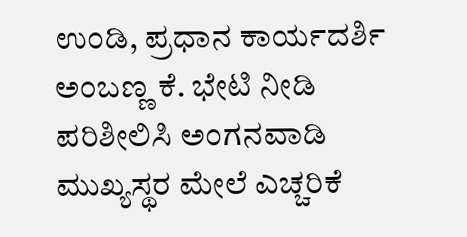ಉಂಡಿ, ಪ್ರಧಾನ ಕಾರ್ಯದರ್ಶಿ ಅಂಬಣ್ಣ ಕೆ. ಭೇಟಿ ನೀಡಿ ಪರಿಶೀಲಿಸಿ ಅಂಗನವಾಡಿ ಮುಖ್ಯಸ್ಥರ ಮೇಲೆ ಎಚ್ಚರಿಕೆ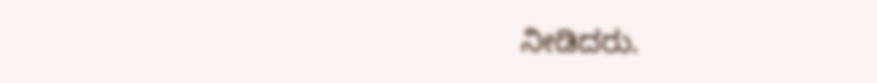ನೀಡಿದರು.